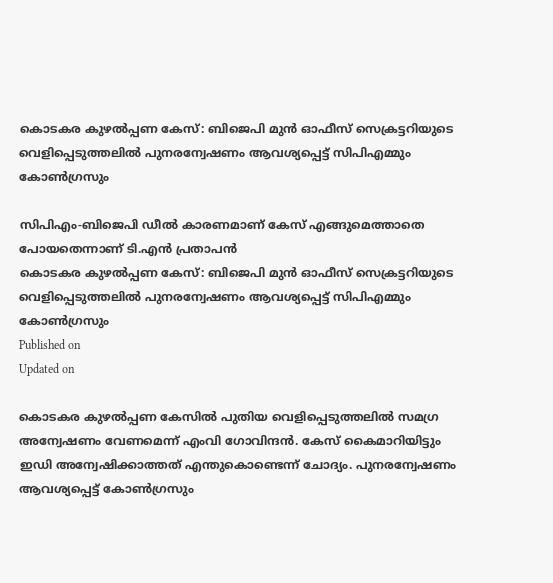കൊടകര കുഴല്‍പ്പണ കേസ്: ബിജെപി മുന്‍ ഓഫീസ് സെക്രട്ടറിയുടെ വെളിപ്പെടുത്തലില്‍ പുനരന്വേഷണം ആവശ്യപ്പെട്ട് സിപിഎമ്മും കോണ്‍ഗ്രസും

സിപിഎം-ബിജെപി ഡീല്‍ കാരണമാണ് കേസ് എങ്ങുമെത്താതെ പോയതെന്നാണ് ടി.എന്‍ പ്രതാപൻ
കൊടകര കുഴല്‍പ്പണ കേസ്: ബിജെപി മുന്‍ ഓഫീസ് സെക്രട്ടറിയുടെ വെളിപ്പെടുത്തലില്‍ പുനരന്വേഷണം ആവശ്യപ്പെട്ട് സിപിഎമ്മും കോണ്‍ഗ്രസും
Published on
Updated on

കൊടകര കുഴല്‍പ്പണ കേസില്‍ പുതിയ വെളിപ്പെടുത്തലില്‍ സമഗ്ര അന്വേഷണം വേണമെന്ന് എംവി ഗോവിന്ദന്‍. കേസ് കൈമാറിയിട്ടും ഇഡി അന്വേഷിക്കാത്തത് എന്തുകൊണ്ടെന്ന് ചോദ്യം. പുനരന്വേഷണം ആവശ്യപ്പെട്ട് കോണ്‍ഗ്രസും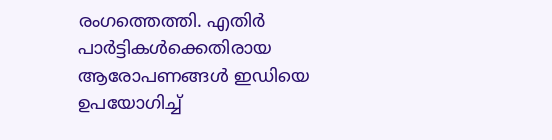രംഗത്തെത്തി. എതിര്‍ പാര്‍ട്ടികള്‍ക്കെതിരായ ആരോപണങ്ങള്‍ ഇഡിയെ ഉപയോഗിച്ച്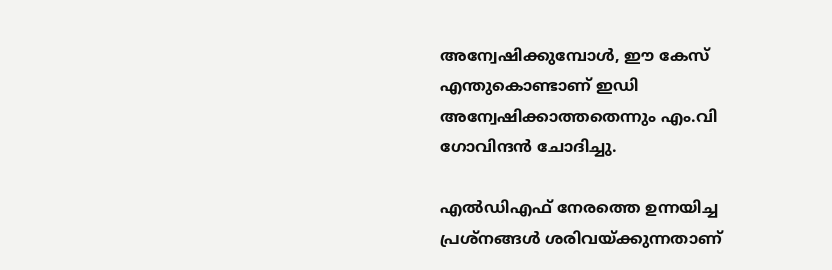അന്വേഷിക്കുമ്പോള്‍, ഈ കേസ് എന്തുകൊണ്ടാണ് ഇഡി അന്വേഷിക്കാത്തതെന്നും എം.വി ഗോവിന്ദന്‍ ചോദിച്ചു.

എല്‍ഡിഎഫ് നേരത്തെ ഉന്നയിച്ച പ്രശ്‌നങ്ങള്‍ ശരിവയ്ക്കുന്നതാണ്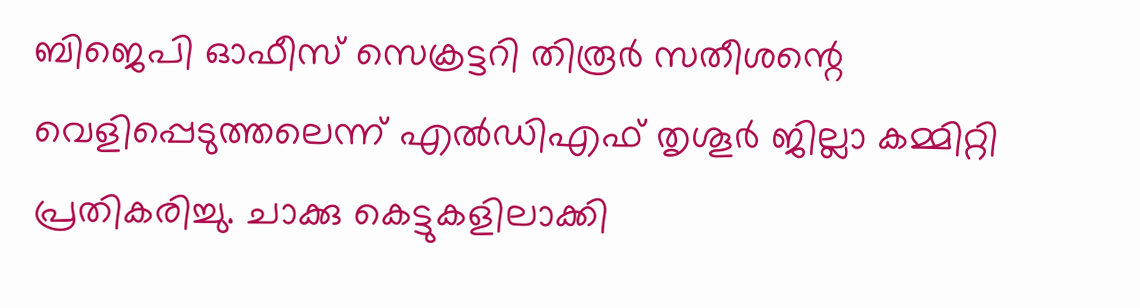ബിജെപി ഓഫീസ് സെക്രട്ടറി തിരൂര്‍ സതീശന്റെ വെളിപ്പെടുത്തലെന്ന് എല്‍ഡിഎഫ് തൃശൂര്‍ ജില്ലാ കമ്മിറ്റി പ്രതികരിച്ചു. ചാക്കു കെട്ടുകളിലാക്കി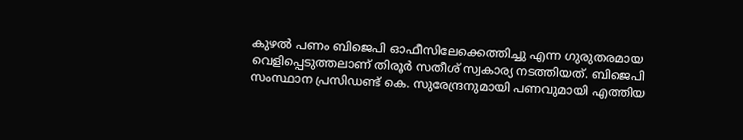കുഴല്‍ പണം ബിജെപി ഓഫീസിലേക്കെത്തിച്ചു എന്ന ഗുരുതരമായ വെളിപ്പെടുത്തലാണ് തിരൂര്‍ സതീശ് സ്വകാര്യ നടത്തിയത്. ബിജെപി സംസ്ഥാന പ്രസിഡണ്ട് കെ. സുരേന്ദ്രനുമായി പണവുമായി എത്തിയ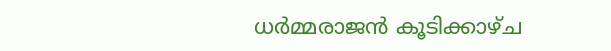ധര്‍മ്മരാജന്‍ കൂടിക്കാഴ്ച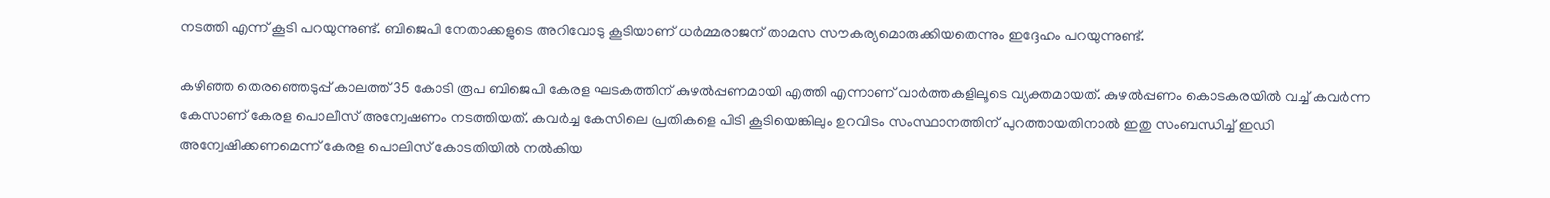നടത്തി എന്ന് കൂടി പറയുന്നുണ്ട്. ബിജെപി നേതാക്കളുടെ അറിവോടു കൂടിയാണ് ധര്‍മ്മരാജന് താമസ സൗകര്യമൊരുക്കിയതെന്നും ഇദ്ദേഹം പറയുന്നുണ്ട്.

കഴിഞ്ഞ തെരഞ്ഞെടുപ്പ് കാലത്ത് 35 കോടി രൂപ ബിജെപി കേരള ഘടകത്തിന് കുഴല്‍പ്പണമായി എത്തി എന്നാണ് വാര്‍ത്തകളിലൂടെ വ്യക്തമായത്. കുഴല്‍പ്പണം കൊടകരയില്‍ വച്ച് കവര്‍ന്ന കേസാണ് കേരള പൊലീസ് അന്വേഷണം നടത്തിയത്. കവര്‍ച്ച കേസിലെ പ്രതികളെ പിടി കൂടിയെങ്കിലും ഉറവിടം സംസ്ഥാനത്തിന് പുറത്തായതിനാല്‍ ഇതു സംബന്ധിച്ച് ഇഡി അന്വേഷിക്കണമെന്ന് കേരള പൊലിസ് കോടതിയില്‍ നല്‍കിയ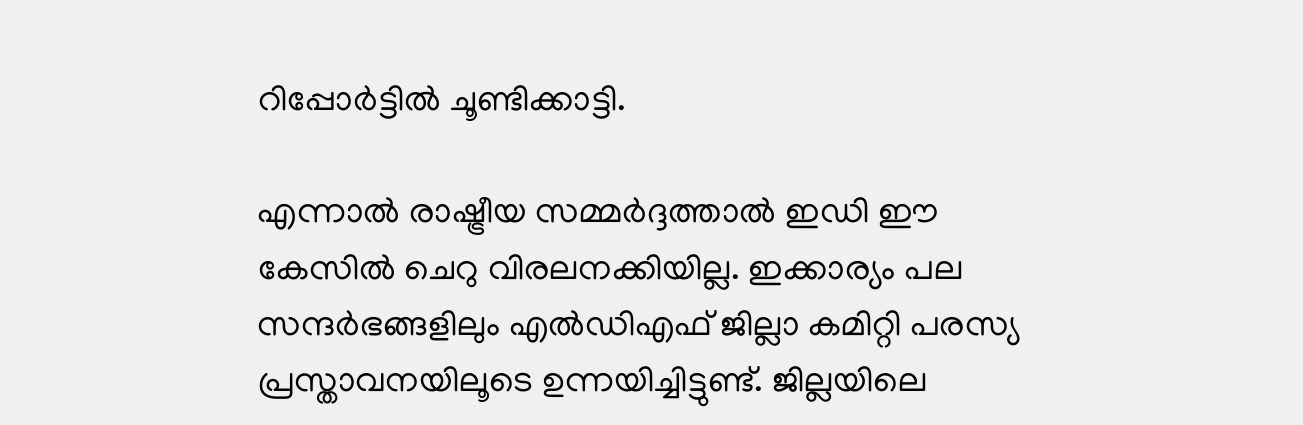റിപ്പോര്‍ട്ടില്‍ ചൂണ്ടിക്കാട്ടി.

എന്നാല്‍ രാഷ്ട്രീയ സമ്മര്‍ദ്ദത്താല്‍ ഇഡി ഈ കേസില്‍ ചെറു വിരലനക്കിയില്ല. ഇക്കാര്യം പല സന്ദര്‍ഭങ്ങളിലും എല്‍ഡിഎഫ് ജില്ലാ കമിറ്റി പരസ്യ പ്രസ്താവനയിലൂടെ ഉന്നയിച്ചിട്ടുണ്ട്. ജില്ലയിലെ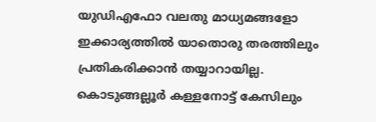യുഡിഎഫോ വലതു മാധ്യമങ്ങളോ ഇക്കാര്യത്തില്‍ യാതൊരു തരത്തിലും പ്രതികരിക്കാന്‍ തയ്യാറായില്ല. കൊടുങ്ങല്ലൂര്‍ കള്ളനോട്ട് കേസിലും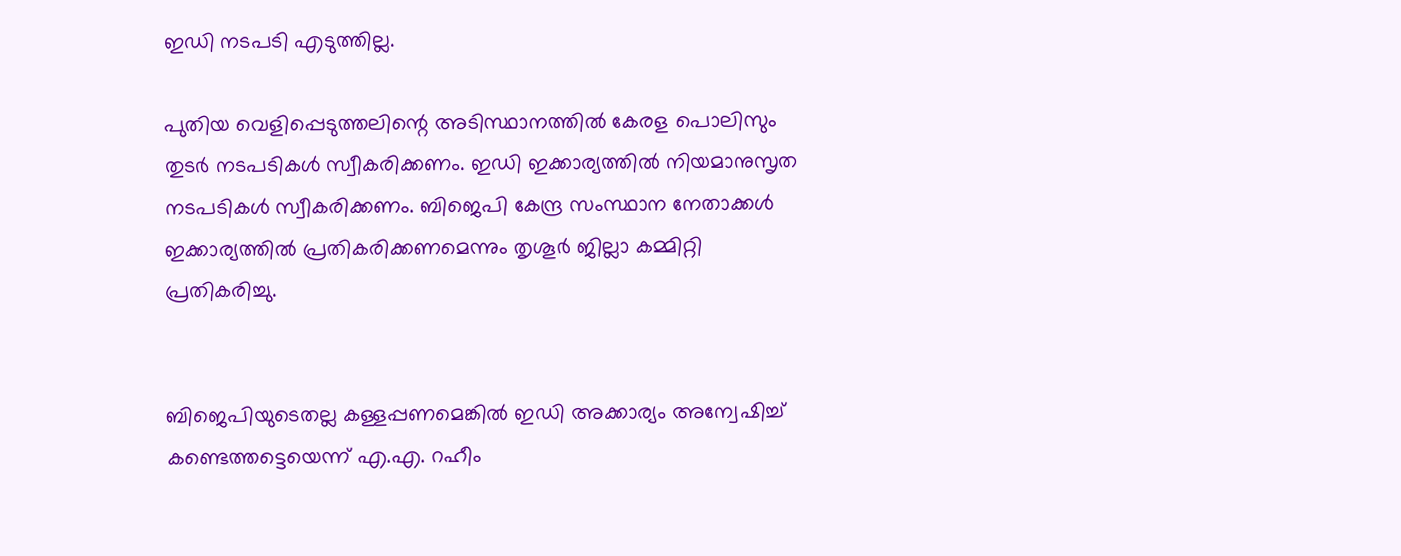ഇഡി നടപടി എടുത്തില്ല.

പുതിയ വെളിപ്പെടുത്തലിന്റെ അടിസ്ഥാനത്തില്‍ കേരള പൊലിസും തുടര്‍ നടപടികള്‍ സ്വീകരിക്കണം. ഇഡി ഇക്കാര്യത്തില്‍ നിയമാനുസൃത നടപടികള്‍ സ്വീകരിക്കണം. ബിജെപി കേന്ദ്ര സംസ്ഥാന നേതാക്കള്‍ ഇക്കാര്യത്തില്‍ പ്രതികരിക്കണമെന്നും തൃശൂര്‍ ജില്ലാ കമ്മിറ്റി പ്രതികരിച്ചു.


ബിജെപിയുടെതല്ല കള്ളപ്പണമെങ്കില്‍ ഇഡി അക്കാര്യം അന്വേഷിച്ച് കണ്ടെത്തട്ടെയെന്ന് എ.എ. റഹീം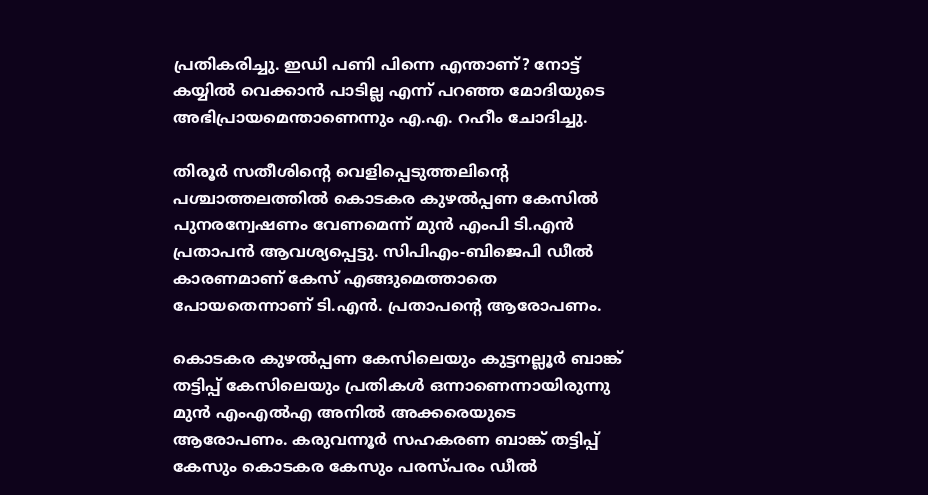പ്രതികരിച്ചു. ഇഡി പണി പിന്നെ എന്താണ്? നോട്ട് കയ്യില്‍ വെക്കാന്‍ പാടില്ല എന്ന് പറഞ്ഞ മോദിയുടെ അഭിപ്രായമെന്താണെന്നും എ.എ. റഹീം ചോദിച്ചു.

തിരൂര്‍ സതീശിന്റെ വെളിപ്പെടുത്തലിന്റെ പശ്ചാത്തലത്തില്‍ കൊടകര കുഴല്‍പ്പണ കേസില്‍ പുനരന്വേഷണം വേണമെന്ന് മുന്‍ എംപി ടി.എന്‍ പ്രതാപന്‍ ആവശ്യപ്പെട്ടു. സിപിഎം-ബിജെപി ഡീല്‍ കാരണമാണ് കേസ് എങ്ങുമെത്താതെ പോയതെന്നാണ് ടി.എന്‍. പ്രതാപന്റെ ആരോപണം.

കൊടകര കുഴല്‍പ്പണ കേസിലെയും കുട്ടനല്ലൂര്‍ ബാങ്ക് തട്ടിപ്പ് കേസിലെയും പ്രതികള്‍ ഒന്നാണെന്നായിരുന്നു മുന്‍ എംഎല്‍എ അനില്‍ അക്കരെയുടെ ആരോപണം. കരുവന്നൂര്‍ സഹകരണ ബാങ്ക് തട്ടിപ്പ് കേസും കൊടകര കേസും പരസ്പരം ഡീല്‍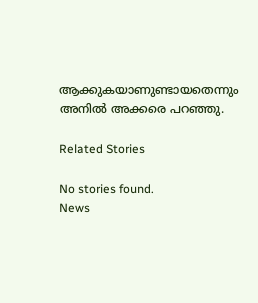ആക്കുകയാണുണ്ടായതെന്നും അനില്‍ അക്കരെ പറഞ്ഞു.

Related Stories

No stories found.
News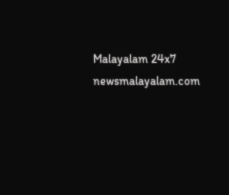Malayalam 24x7
newsmalayalam.com